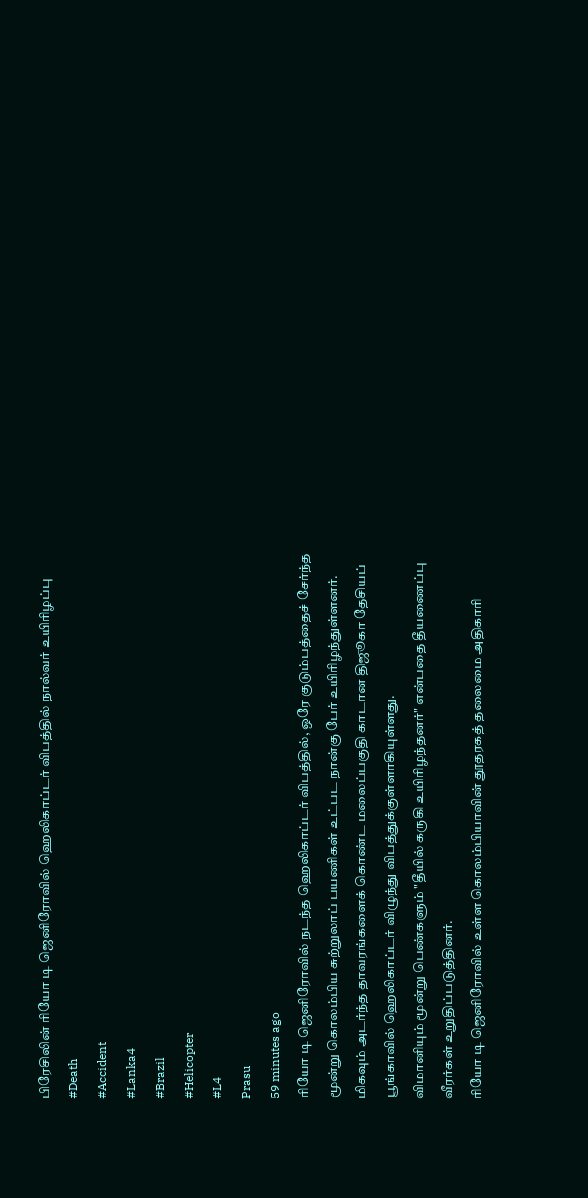பிரேசிலின் ரியோ டி ஜெனிரோவில் ஹெலிகாப்டர் விபத்தில் நால்வர் உயிரிழப்பு
#Death
#Accident
#Lanka4
#Brazil
#Helicopter
#L4
Prasu
59 minutes ago
ரியோ டி ஜெனிரோவில் நடந்த ஹெலிகாப்டர் விபத்தில், ஒரே குடும்பத்தைச் சேர்ந்த மூன்று கொலம்பிய சுற்றுலாப் பயணிகள் உட்பட நான்கு பேர் உயிரிழந்துள்ளனர்.
மிகவும் அடர்ந்த தாவரங்களைக் கொண்ட மலைப்பகுதி காடான திஜூகா தேசியப் பூங்காவில் ஹெலிகாப்டர் விழுந்து விபத்துக்குள்ளாகியுள்ளது.
விமானியும் மூன்று பெண்களும் "தீயில் கருகி உயிரிழந்தனர்" என்பதை தீயணைப்பு வீரர்கள் உறுதிப்படுத்தினர்.
ரியோ டி ஜெனிரோவில் உள்ள கொலம்பியாவின் தூதரகத் தலைமை அதிகாரி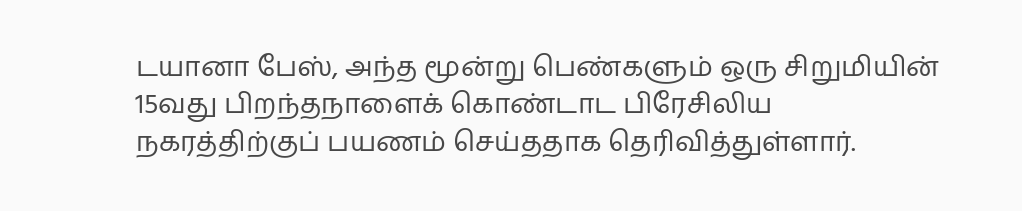டயானா பேஸ், அந்த மூன்று பெண்களும் ஒரு சிறுமியின் 15வது பிறந்தநாளைக் கொண்டாட பிரேசிலிய நகரத்திற்குப் பயணம் செய்ததாக தெரிவித்துள்ளார்.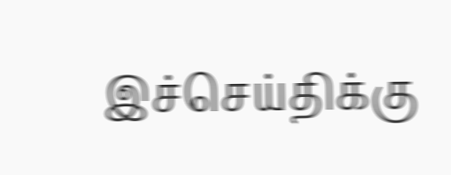இச்செய்திக்கு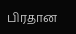பிரதான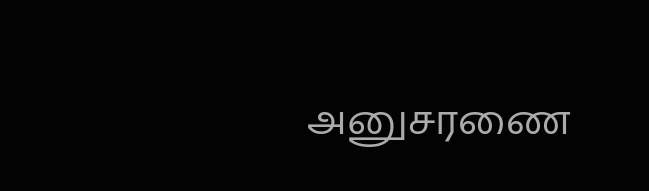அனுசரணை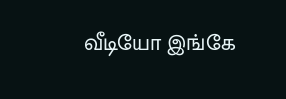வீடியோ இங்கே